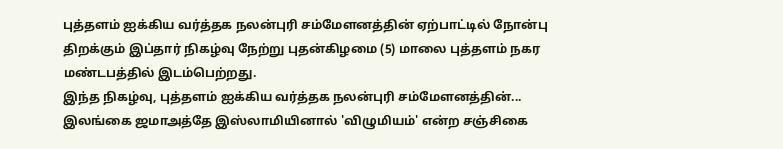புத்தளம் ஐக்கிய வர்த்தக நலன்புரி சம்மேளனத்தின் ஏற்பாட்டில் நோன்பு திறக்கும் இப்தார் நிகழ்வு நேற்று புதன்கிழமை (5) மாலை புத்தளம் நகர மண்டபத்தில் இடம்பெற்றது.
இந்த நிகழ்வு, புத்தளம் ஐக்கிய வர்த்தக நலன்புரி சம்மேளனத்தின்...
இலங்கை ஜமாஅத்தே இஸ்லாமியினால் 'விழுமியம்' என்ற சஞ்சிகை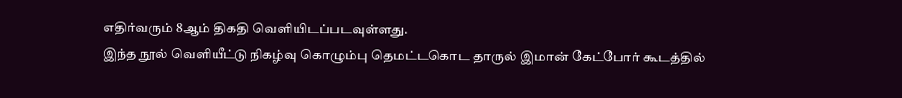எதிர்வரும் 8ஆம் திகதி வெளியிடப்படவுள்ளது.
இந்த நூல் வெளியீட்டு நிகழ்வு கொழும்பு தெமட்டகொட தாருல் இமான் கேட்போர் கூடத்தில்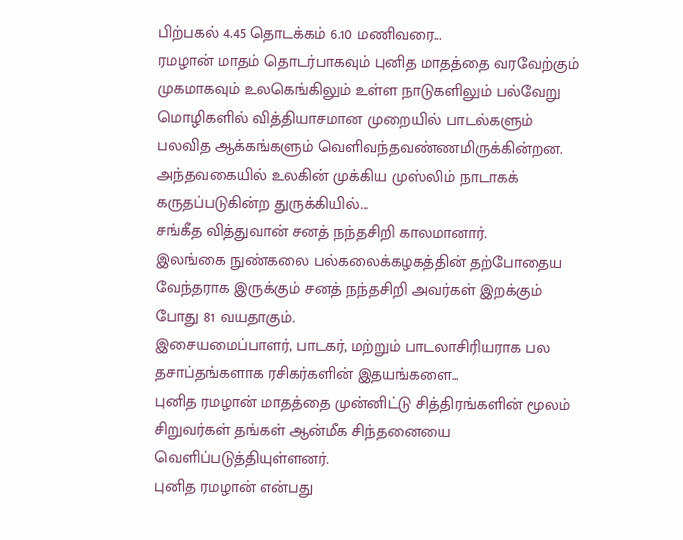பிற்பகல் 4.45 தொடக்கம் 6.10 மணிவரை...
ரமழான் மாதம் தொடர்பாகவும் புனித மாதத்தை வரவேற்கும் முகமாகவும் உலகெங்கிலும் உள்ள நாடுகளிலும் பல்வேறு மொழிகளில் வித்தியாசமான முறையில் பாடல்களும் பலவித ஆக்கங்களும் வெளிவந்தவண்ணமிருக்கின்றன.
அந்தவகையில் உலகின் முக்கிய முஸ்லிம் நாடாகக் கருதப்படுகின்ற துருக்கியில்...
சங்கீத வித்துவான் சனத் நந்தசிறி காலமானார்.
இலங்கை நுண்கலை பல்கலைக்கழகத்தின் தற்போதைய வேந்தராக இருக்கும் சனத் நந்தசிறி அவர்கள் இறக்கும் போது 81 வயதாகும்.
இசையமைப்பாளர், பாடகர், மற்றும் பாடலாசிரியராக பல தசாப்தங்களாக ரசிகர்களின் இதயங்களை...
புனித ரமழான் மாதத்தை முன்னிட்டு சித்திரங்களின் மூலம் சிறுவர்கள் தங்கள் ஆன்மீக சிந்தனையை வெளிப்படுத்தியுள்ளனர்.
புனித ரமழான் என்பது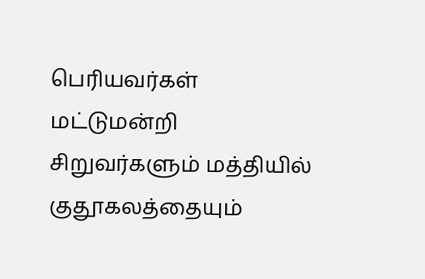பெரியவர்கள் மட்டுமன்றி சிறுவர்களும் மத்தியில் குதூகலத்தையும்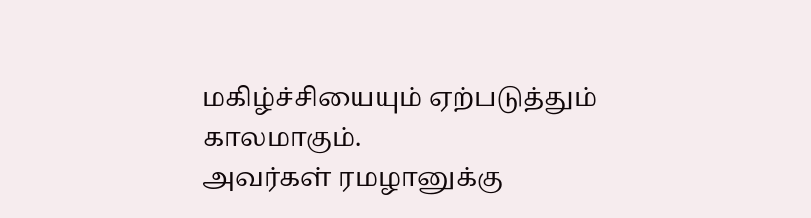மகிழ்ச்சியையும் ஏற்படுத்தும் காலமாகும்.
அவர்கள் ரமழானுக்கு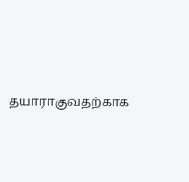தயாராகுவதற்காக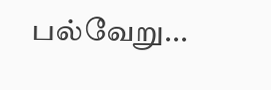பல்வேறு...